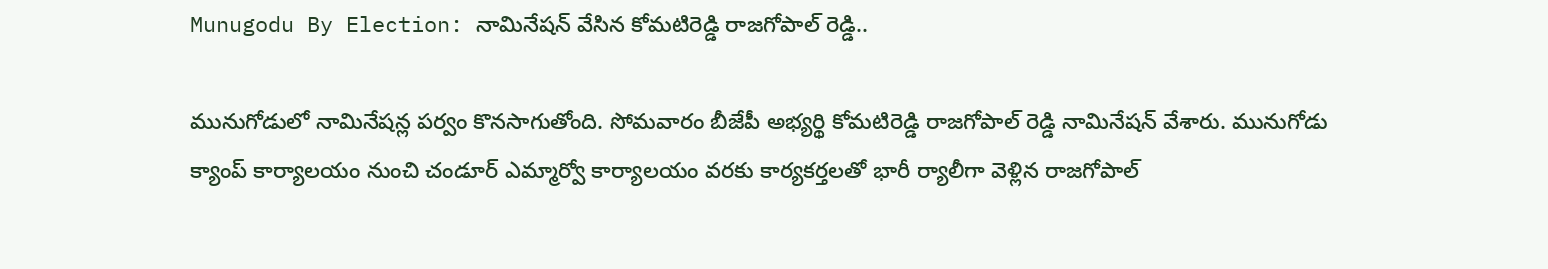Munugodu By Election: నామినేషన్ వేసిన కోమటిరెడ్డి రాజగోపాల్ రెడ్డి..

మునుగోడులో నామినేషన్ల పర్వం కొనసాగుతోంది. సోమవారం బీజేపీ అభ్యర్థి కోమటిరెడ్డి రాజగోపాల్ రెడ్డి నామినేషన్ వేశారు. మునుగోడు క్యాంప్ కార్యాలయం నుంచి చండూర్ ఎమ్మార్వో కార్యాలయం వరకు కార్యకర్తలతో భారీ ర్యాలీగా వెళ్లిన రాజగోపాల్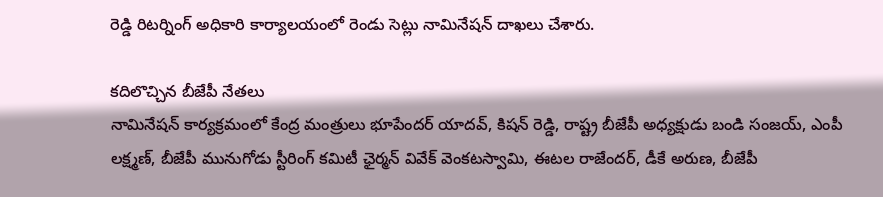రెడ్డి రిటర్నింగ్ అధికారి కార్యాలయంలో రెండు సెట్లు నామినేషన్ దాఖలు చేశారు.

కదిలొచ్చిన బీజేపీ నేతలు
నామినేషన్ కార్యక్రమంలో కేంద్ర మంత్రులు భూపేందర్ యాదవ్, కిషన్ రెడ్డి, రాష్ట్ర బీజేపీ అధ్యక్షుడు బండి సంజయ్, ఎంపీ లక్ష్మణ్, బీజేపీ మునుగోడు స్టీరింగ్ కమిటీ ఛైర్మన్ వివేక్ వెంకటస్వామి, ఈటల రాజేందర్, డీకే అరుణ, బీజేపీ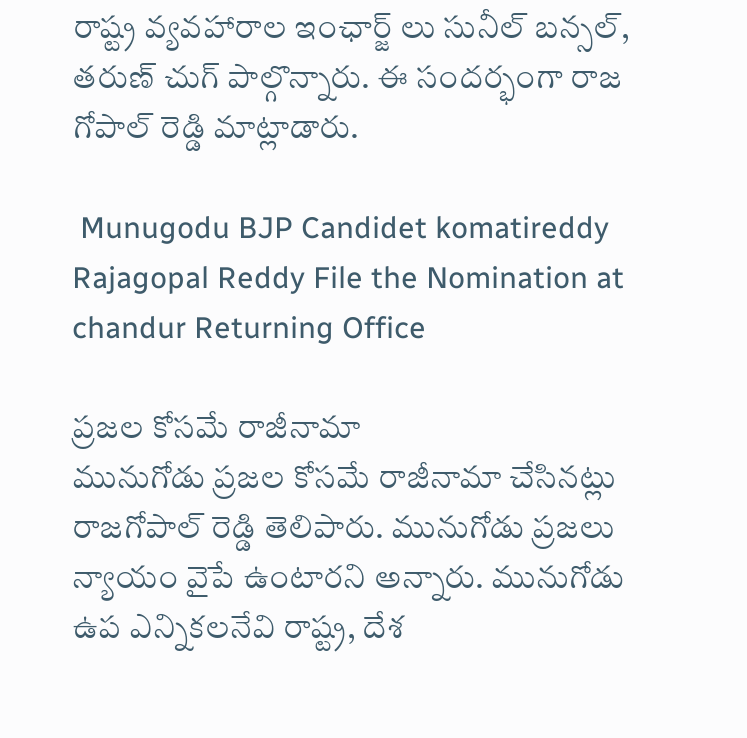రాష్ట్ర వ్యవహారాల ఇంఛార్జ్ లు సునీల్ బన్సల్, తరుణ్ చుగ్ పాల్గొన్నారు. ఈ సందర్భంగా రాజ గోపాల్ రెడ్డి మాట్లాడారు.

 Munugodu BJP Candidet komatireddy Rajagopal Reddy File the Nomination at chandur Returning Office

ప్రజల కోసమే రాజీనామా
మునుగోడు ప్రజల కోసమే రాజీనామా చేసినట్లు రాజగోపాల్ రెడ్డి తెలిపారు. మునుగోడు ప్రజలు న్యాయం వైపే ఉంటారని అన్నారు. మునుగోడు ఉప ఎన్నికలనేవి రాష్ట్ర, దేశ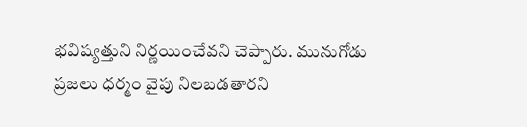భవిష్యత్తుని నిర్ణయించేవని చెప్పారు. మునుగోడు ప్రజలు ధర్మం వైపు నిలబడతారని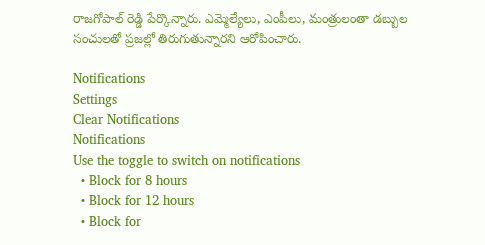రాజగోపాల్ రెడ్డి పేర్కొన్నారు. ఎమ్మెల్యేలు, ఎంపీలు, మంత్రులంతా డబ్బుల సంచులతో ప్రజల్లో తిరుగుతున్నారని ఆరోపించారు.

Notifications
Settings
Clear Notifications
Notifications
Use the toggle to switch on notifications
  • Block for 8 hours
  • Block for 12 hours
  • Block for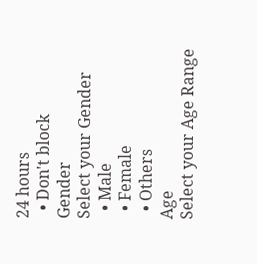24 hours
  • Don't block
Gender
Select your Gender
  • Male
  • Female
  • Others
Age
Select your Age Range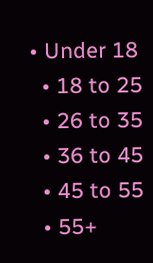• Under 18
  • 18 to 25
  • 26 to 35
  • 36 to 45
  • 45 to 55
  • 55+